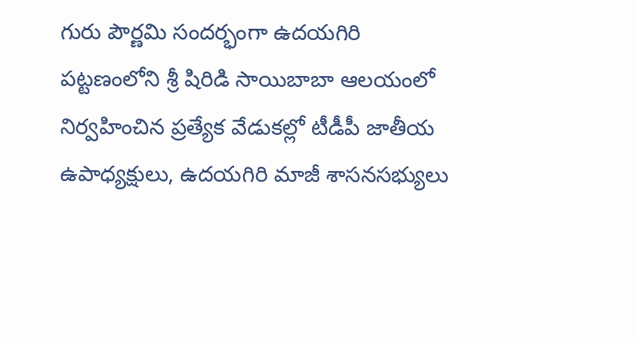గురు పౌర్ణమి సందర్భంగా ఉదయగిరి పట్టణంలోని శ్రీ షిరిడి సాయిబాబా ఆలయంలో నిర్వహించిన ప్రత్యేక వేడుకల్లో టీడీపీ జాతీయ ఉపాధ్యక్షులు, ఉదయగిరి మాజీ శాసనసభ్యులు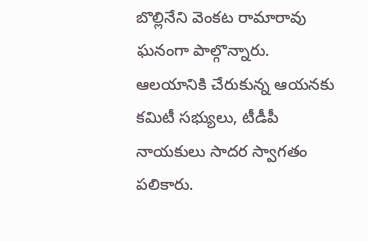బొల్లినేని వెంకట రామారావు ఘనంగా పాల్గొన్నారు. ఆలయానికి చేరుకున్న ఆయనకు కమిటీ సభ్యులు, టీడీపీ నాయకులు సాదర స్వాగతం పలికారు.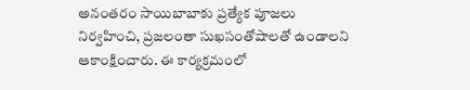అనంతరం సాయిబాబాకు ప్రత్యేక పూజలు నిర్వహించి, ప్రజలంతా సుఖసంతోషాలతో ఉండాలని ఆకాంక్షించారు. ఈ కార్యక్రమంలో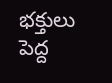భక్తులు పెద్ద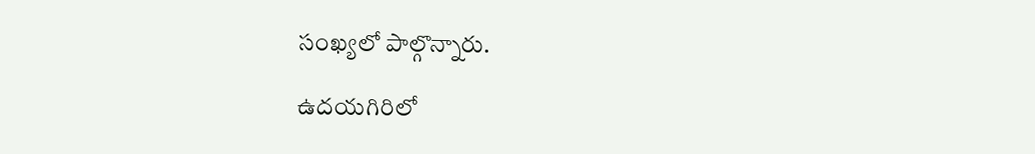సంఖ్యలో పాల్గొన్నారు.

ఉదయగిరిలో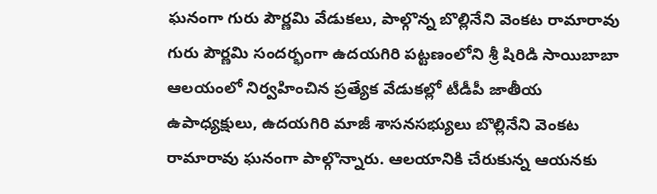ఘనంగా గురు పౌర్ణమి వేడుకలు, పాల్గొన్న బొల్లినేని వెంకట రామారావు
గురు పౌర్ణమి సందర్భంగా ఉదయగిరి పట్టణంలోని శ్రీ షిరిడి సాయిబాబా ఆలయంలో నిర్వహించిన ప్రత్యేక వేడుకల్లో టీడీపీ జాతీయ ఉపాధ్యక్షులు, ఉదయగిరి మాజీ శాసనసభ్యులు బొల్లినేని వెంకట రామారావు ఘనంగా పాల్గొన్నారు. ఆలయానికి చేరుకున్న ఆయనకు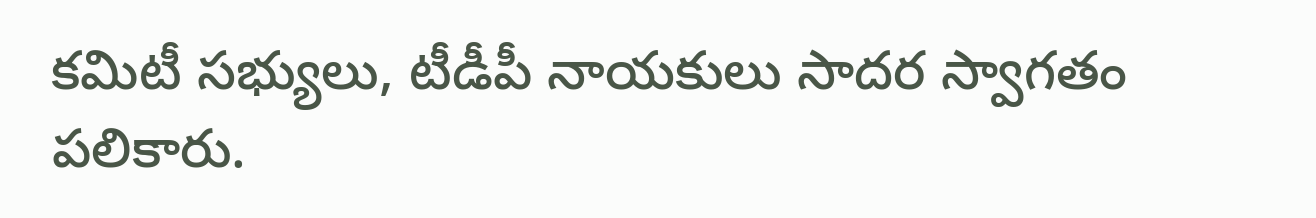కమిటీ సభ్యులు, టీడీపీ నాయకులు సాదర స్వాగతం పలికారు.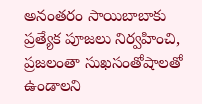అనంతరం సాయిబాబాకు ప్రత్యేక పూజలు నిర్వహించి, ప్రజలంతా సుఖసంతోషాలతో ఉండాలని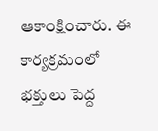ఆకాంక్షించారు. ఈ కార్యక్రమంలో భక్తులు పెద్ద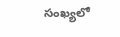సంఖ్యలో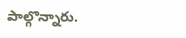పాల్గొన్నారు.